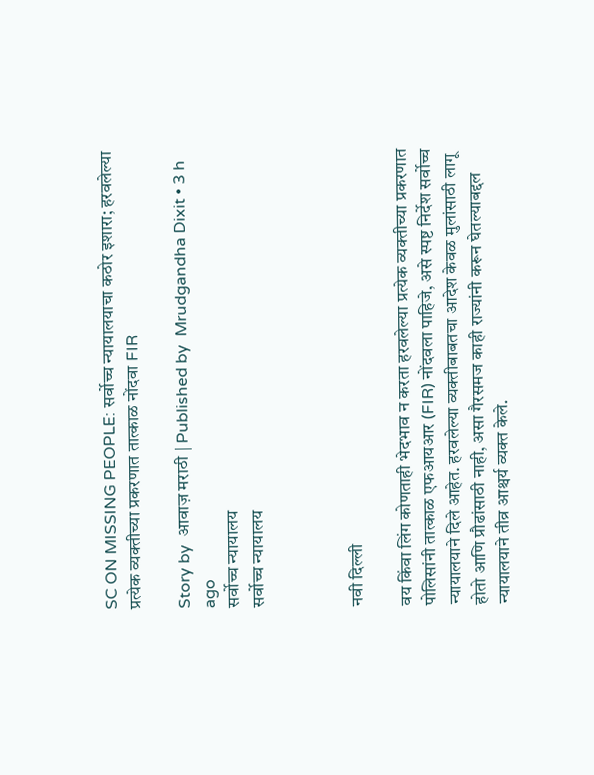SC ON MISSING PEOPLE: सर्वोच्च न्यायालयाचा कठोर इशारा; हरवलेल्या प्रत्येक व्यक्तीच्या प्रकरणात तात्काळ नोंदवा FIR

Story by  आवाज़ मराठी | Published by  Mrudgandha Dixit • 3 h ago
सर्वोच्च न्यायालय
सर्वोच्च न्यायालय



नवी दिल्ली

वय किंवा लिंग कोणताही भेदभाव न करता हरवलेल्या प्रत्येक व्यक्तीच्या प्रकरणात पोलिसांनी तात्काळ एफआयआर (FIR) नोंदवला पाहिजे, असे स्पष्ट निर्देश सर्वोच्च न्यायालयाने दिले आहेत. हरवलेल्या व्यक्तीबाबतचा आदेश केवळ मुलांसाठी लागू होतो आणि प्रौढांसाठी नाही, असा गैरसमज काही राज्यांनी करून घेतल्याबद्दल न्यायालयाने तीव्र आश्चर्य व्यक्त केले.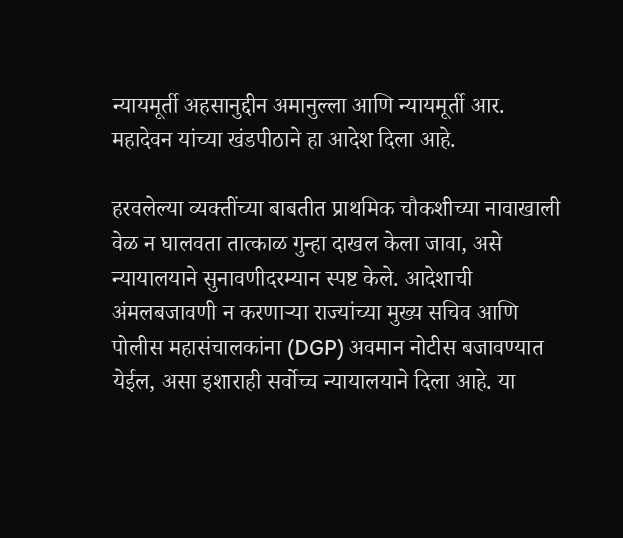न्यायमूर्ती अहसानुद्दीन अमानुल्ला आणि न्यायमूर्ती आर. महादेवन यांच्या खंडपीठाने हा आदेश दिला आहे.

हरवलेल्या व्यक्तींच्या बाबतीत प्राथमिक चौकशीच्या नावाखाली वेळ न घालवता तात्काळ गुन्हा दाखल केला जावा, असे न्यायालयाने सुनावणीदरम्यान स्पष्ट केले. आदेशाची अंमलबजावणी न करणाऱ्या राज्यांच्या मुख्य सचिव आणि पोलीस महासंचालकांना (DGP) अवमान नोटीस बजावण्यात येईल, असा इशाराही सर्वोच्च न्यायालयाने दिला आहे. या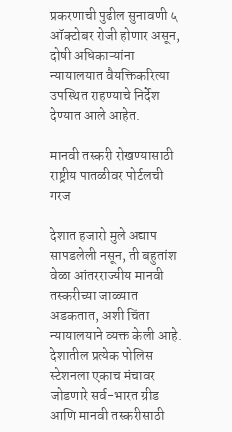प्रकरणाची पुढील सुनावणी ५ ऑक्टोबर रोजी होणार असून, दोषी अधिकाऱ्यांना न्यायालयात वैयक्तिकरित्या उपस्थित राहण्याचे निर्देश देण्यात आले आहेत.

मानवी तस्करी रोखण्यासाठी राष्ट्रीय पातळीवर पोर्टलची गरज

देशात हजारो मुले अद्याप सापडलेली नसून, ती बहुतांश वेळा आंतरराज्यीय मानवी तस्करीच्या जाळ्यात अडकतात, अशी चिंता न्यायालयाने व्यक्त केली आहे. देशातील प्रत्येक पोलिस स्टेशनला एकाच मंचावर जोडणारे सर्व-भारत ग्रीड आणि मानवी तस्करीसाठी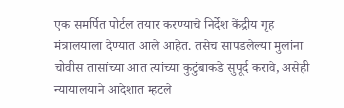एक समर्पित पोर्टल तयार करण्याचे निर्देश केंद्रीय गृह मंत्रालयाला देण्यात आले आहेत. तसेच सापडलेल्या मुलांना चोवीस तासांच्या आत त्यांच्या कुटुंबाकडे सुपूर्द करावे, असेही न्यायालयाने आदेशात म्हटले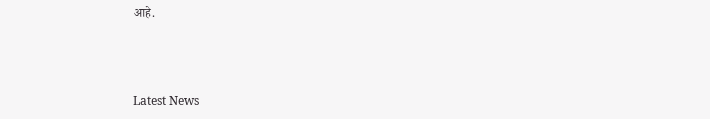आहे.



Latest News